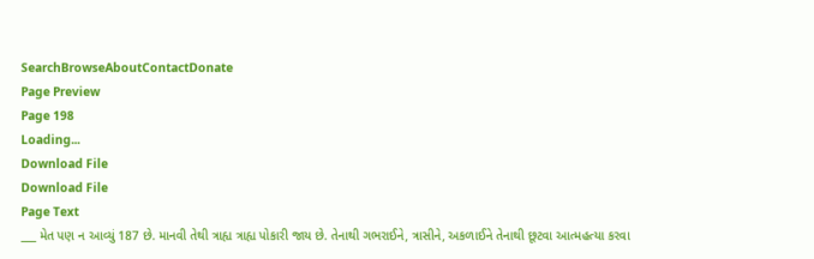SearchBrowseAboutContactDonate
Page Preview
Page 198
Loading...
Download File
Download File
Page Text
___ મેત પણ ન આવ્યું 187 છે. માનવી તેથી ત્રાહ્ય ત્રાહ્ય પોકારી જાય છે. તેનાથી ગભરાઈને, ત્રાસીને, અકળાઈને તેનાથી છૂટવા આત્મહત્યા કરવા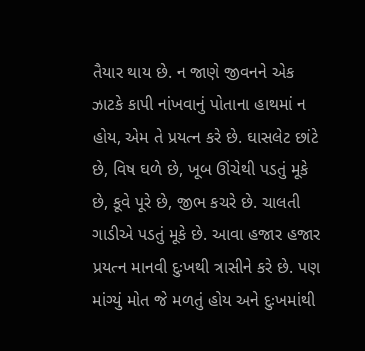તૈયાર થાય છે. ન જાણે જીવનને એક ઝાટકે કાપી નાંખવાનું પોતાના હાથમાં ન હોય, એમ તે પ્રયત્ન કરે છે. ઘાસલેટ છાંટે છે, વિષ ઘળે છે, ખૂબ ઊંચેથી પડતું મૂકે છે, કૂવે પૂરે છે, જીભ કચરે છે. ચાલતી ગાડીએ પડતું મૂકે છે. આવા હજાર હજાર પ્રયત્ન માનવી દુઃખથી ત્રાસીને કરે છે. પણ માંગ્યું મોત જે મળતું હોય અને દુઃખમાંથી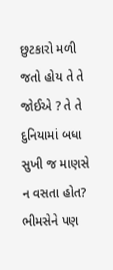છુટકારો મળી જતો હોય તે તે જોઈએ ? તે તે દુનિયામાં બધા સુખી જ માણસે ન વસતા હોત? ભીમસેને પણ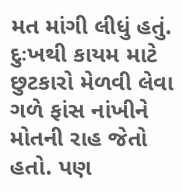મત માંગી લીધું હતું. દુઃખથી કાયમ માટે છુટકારો મેળવી લેવા ગળે ફાંસ નાંખીને મોતની રાહ જેતો હતો. પણ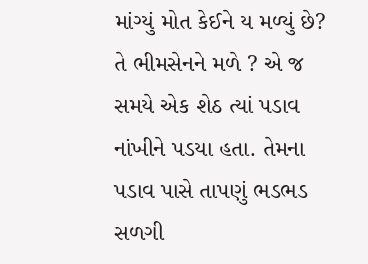માંગ્યું મોત કેઈને ય મળ્યું છે? તે ભીમસેનને મળે ? એ જ સમયે એક શેઠ ત્યાં પડાવ નાંખીને પડયા હતા. તેમના પડાવ પાસે તાપણું ભડભડ સળગી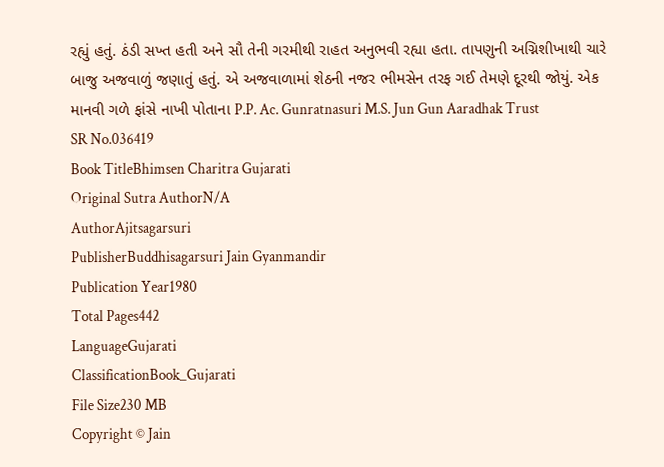રહ્યું હતું. ઠંડી સખ્ત હતી અને સૌ તેની ગરમીથી રાહત અનુભવી રહ્યા હતા. તાપણુની અગ્નિશીખાથી ચારે બાજુ અજવાળું જણાતું હતું. એ અજવાળામાં શેઠની નજર ભીમસેન તરફ ગઈ તેમણે દૂરથી જોયું. એક માનવી ગળે ફાંસે નાખી પોતાના P.P. Ac. Gunratnasuri M.S. Jun Gun Aaradhak Trust
SR No.036419
Book TitleBhimsen Charitra Gujarati
Original Sutra AuthorN/A
AuthorAjitsagarsuri
PublisherBuddhisagarsuri Jain Gyanmandir
Publication Year1980
Total Pages442
LanguageGujarati
ClassificationBook_Gujarati
File Size230 MB
Copyright © Jain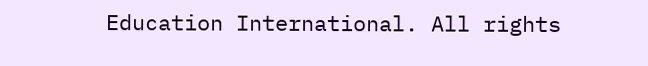Education International. All rights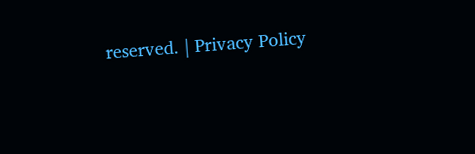reserved. | Privacy Policy